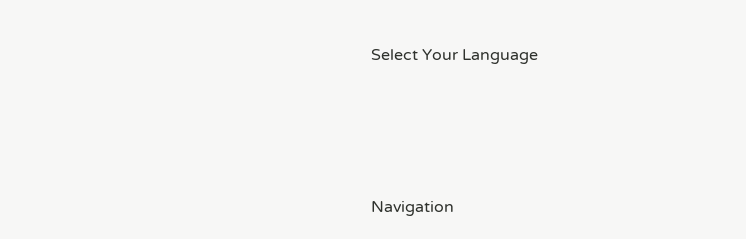Select Your Language




Navigation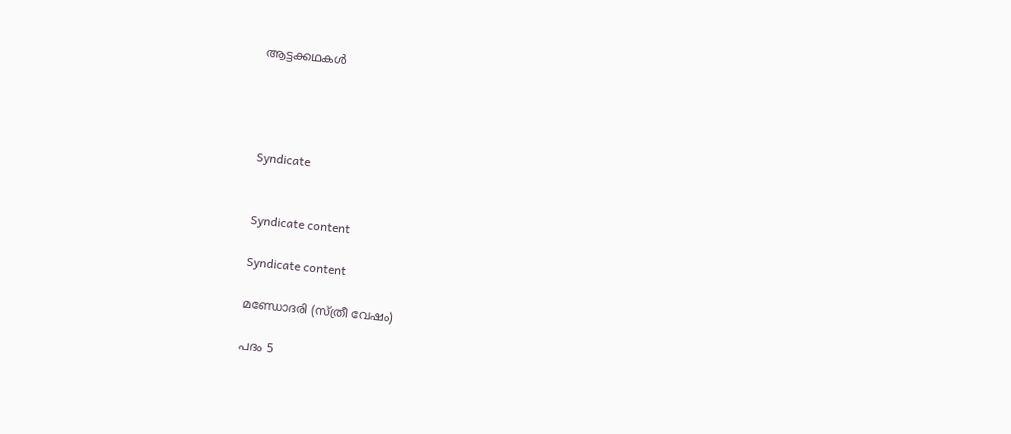ആട്ടക്കഥകൾ




Syndicate


Syndicate content

Syndicate content

മണ്ഡോദരി (സ്ത്രീ വേഷം)

പദം 5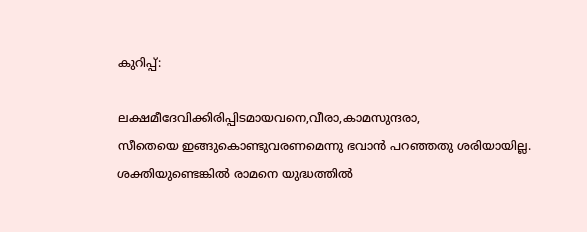കുറിപ്പ്:

ലക്ഷമീദേവിക്കിരിപ്പിടമായവനെ,വീരാ,കാമസുന്ദരാ,
സീതെയെ ഇങ്ങുകൊണ്ടുവരണമെന്നു ഭവാന്‍ പറഞ്ഞതു ശരിയായില്ല.
ശക്തിയുണ്ടെങ്കില്‍ രാമനെ യുദ്ധത്തില്‍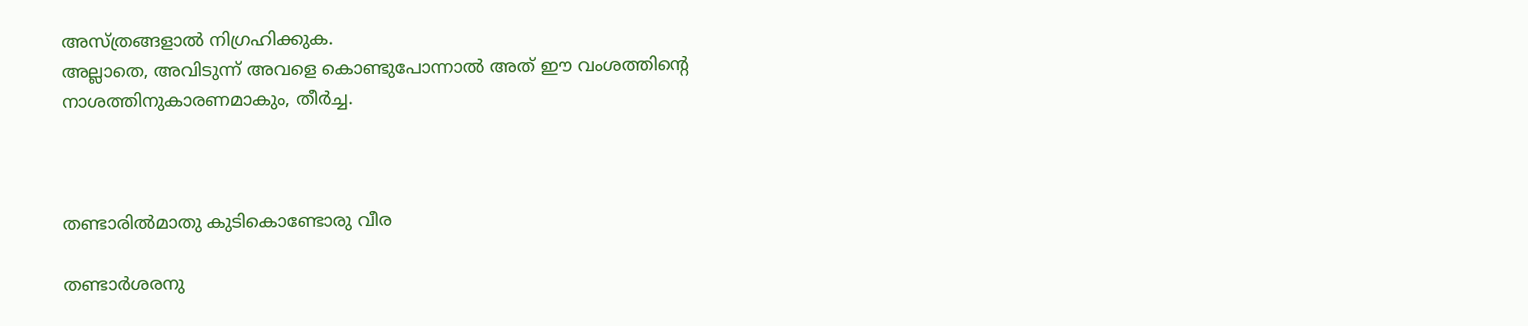അസ്ത്രങ്ങളാല്‍ നിഗ്രഹിക്കുക.
അല്ലാതെ, അവിടുന്ന് അവളെ കൊണ്ടുപോന്നാല്‍ അത് ഈ വംശത്തിന്റെ
നാശത്തിനുകാരണമാകും, തീര്‍ച്ച.



തണ്ടാരില്‍മാതു കുടികൊണ്ടോരു വീര

തണ്ടാര്‍ശരനു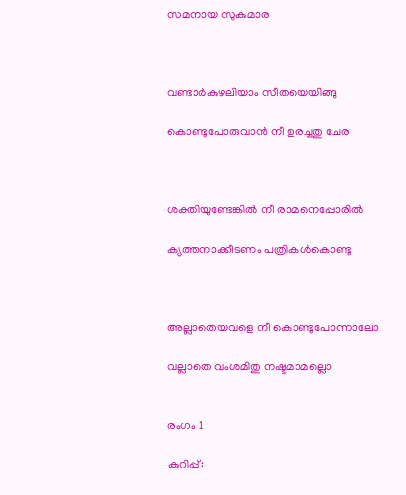സമനായ സുകുമാര



വണ്ടാര്‍കുഴലിയാം സീതയെയിങ്ങു

കൊണ്ടുപോരുവാന്‍ നീ ഉരച്ചതു ചേര



ശക്തിയുണ്ടേങ്കില്‍ നീ രാമനെപ്പോരില്‍

ക്യത്തനാക്കീടണം പത്രികള്‍കൊണ്ടു



അല്ലാതെയവളെ നീ കൊണ്ടുപോന്നാലോ

വല്ലാതെ വംശമിതു നഷ്ടമാമല്ലൊ


രംഗം 1

കുറിപ്പ്: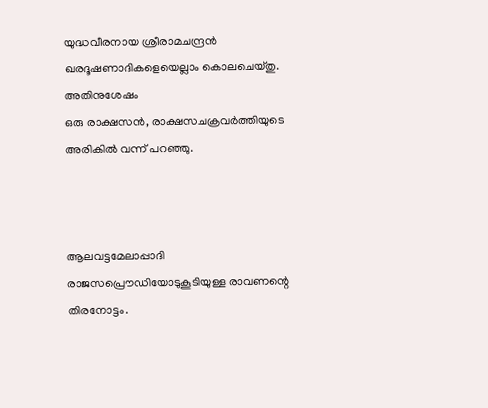യുദ്ധവീരനായ ശ്രീരാമചന്ദ്രന്‍ ഖരദൂഷണാദികളെയെല്ലാം കൊലചെയ്തു. അതിനുശേഷം
ഒരു രാക്ഷസൻ‍, രാക്ഷസചക്രവര്‍ത്തിയുടെ അരികില്‍ വന്ന് പറഞ്ഞു.



ആലവട്ടമേലാപ്പാദി രാജസപ്രൌഡിയോടുകൂടിയുള്ള രാവണന്റെ തിരനോട്ടം.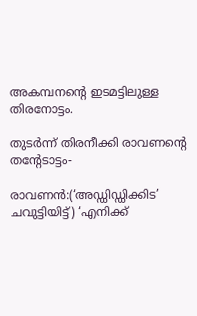അകമ്പനന്റെ ഇടമട്ടിലുള്ള തിരനോട്ടം.

തുടര്‍ന്ന് തിരനീക്കി രാവണന്റെ തന്റേടാട്ടം-

രാവണൻ‍:(‘അഡ്ഡിഡ്ഡിക്കിട’ ചവുട്ടിയിട്ട്) ‘എനിക്ക്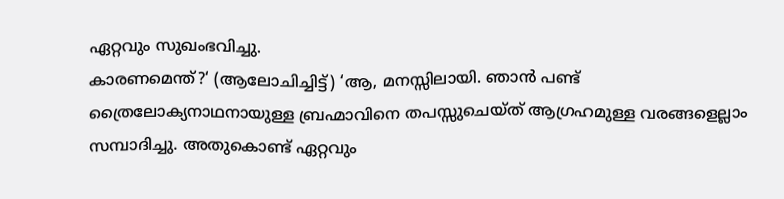ഏറ്റവും സുഖംഭവിച്ചു.
കാരണമെന്ത്?‘ (ആലോചിച്ചിട്ട്) ‘ആ, മനസ്സിലായി. ഞാന്‍ പണ്ട്
ത്രൈലോക്യനാഥനായുള്ള ബ്രഹ്മാവിനെ തപസ്സുചെയ്ത് ആഗ്രഹമുള്ള വരങ്ങളെല്ലാം
സമ്പാദിച്ചു. അതുകൊണ്ട് ഏറ്റവും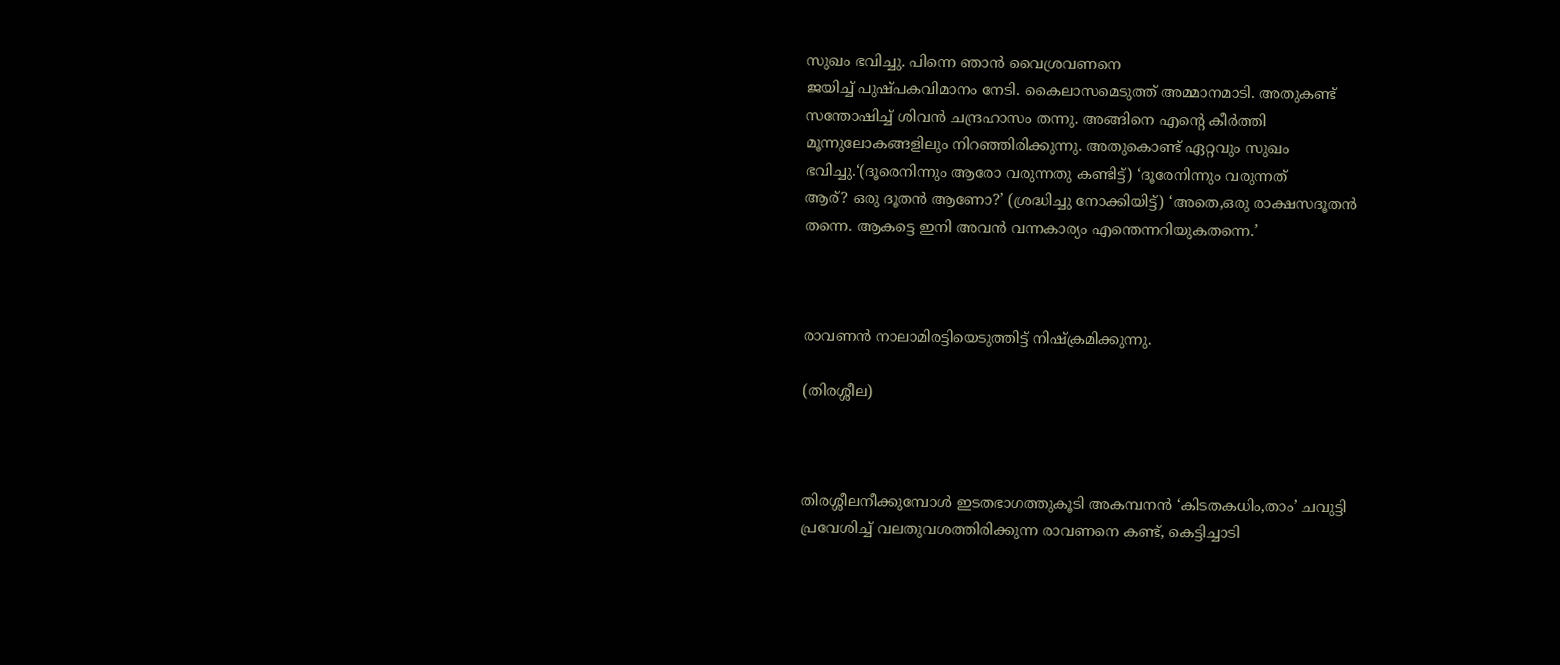സുഖം ഭവിച്ചു. പിന്നെ ഞാന്‍ വൈശ്രവണനെ
ജയിച്ച് പുഷ്പകവിമാനം നേടി. കൈലാസമെടുത്ത് അമ്മാനമാടി. അതുകണ്ട്
സന്തോഷിച്ച് ശിവന്‍ ചന്ദ്രഹാസം തന്നു. അങ്ങിനെ എന്റെ കീര്‍ത്തി
മൂന്നുലോകങ്ങളിലും നിറഞ്ഞിരിക്കുന്നു. അതുകൊണ്ട് ഏറ്റവും സുഖം
ഭവിച്ചു.‘(ദൂരെനിന്നും ആരോ വരുന്നതു കണ്ടിട്ട്) ‘ദൂരേനിന്നും വരുന്നത്
ആര്? ഒരു ദൂതന്‍ ആണോ?’ (ശ്രദ്ധിച്ചു നോക്കിയിട്ട്) ‘അതെ,ഒരു രാക്ഷസദൂതന്‍
തന്നെ. ആകട്ടെ ഇനി അവന്‍ വന്നകാര്യം എന്തെന്നറിയുകതന്നെ.’



രാവണന്‍ നാലാമിരട്ടിയെടുത്തിട്ട് നിഷ്ക്രമിക്കുന്നു.

(തിരശ്ശീല)



തിരശ്ശീലനീക്കുമ്പോള്‍ ഇടതഭാഗത്തുകൂടി അകമ്പനന്‍ ‘കിടതകധിം,താം’ ചവുട്ടി
പ്രവേശിച്ച് വലതുവശത്തിരിക്കുന്ന രാവണനെ കണ്ട്, കെട്ടിച്ചാടി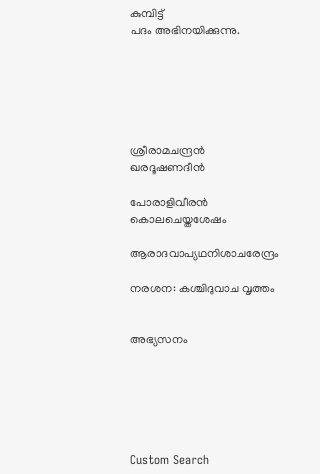കുമ്പിട്ട്
പദം അഭിനയിക്കുന്നു.






ശ്രീരാമചന്ദ്രന്‍ ഖരദൂഷണദീന്‍

പോരാളിവീരന്‍ കൊലചെയ്തശേഷം

ആരാദവാപ്യഥനിശാചരേന്ദ്രം

നരശന: കശ്ചിദുവാച വൃത്തം


അഭ്യസനം






Custom Search